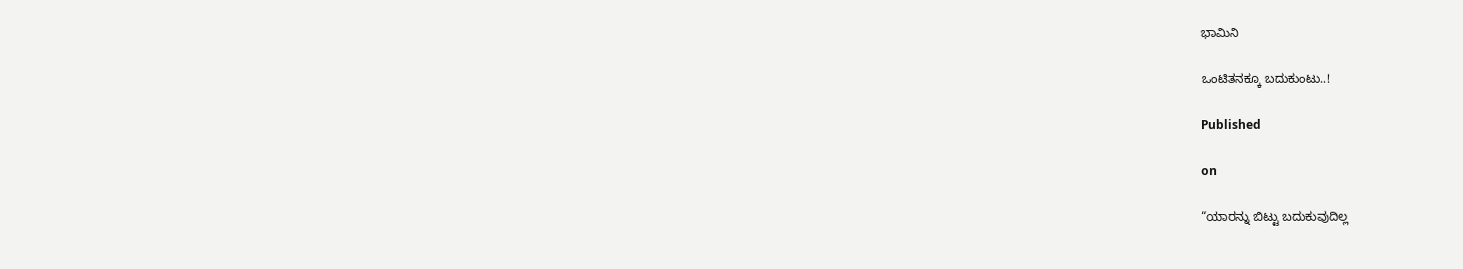ಭಾಮಿನಿ

ಒಂಟಿತನಕ್ಕೂ ಬದುಕುಂಟು..!

Published

on

“ಯಾರನ್ನು ಬಿಟ್ಟು ಬದುಕುವುದಿಲ್ಲ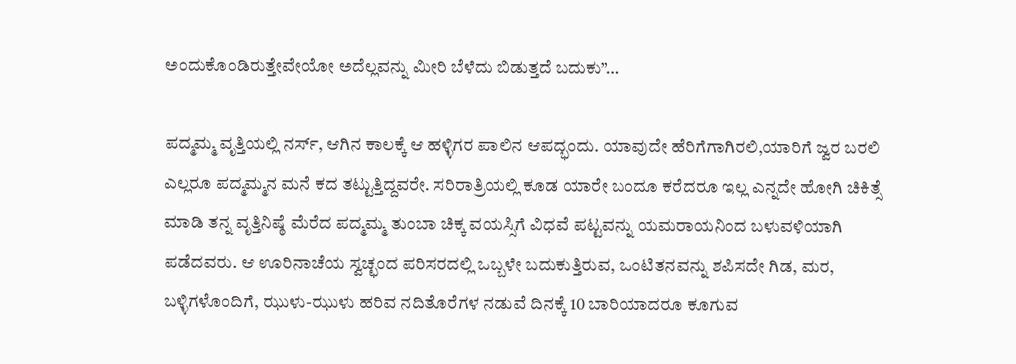ಅಂದುಕೊಂಡಿರುತ್ತೇವೇಯೋ ಅದೆಲ್ಲವನ್ನು ಮೀರಿ ಬೆಳೆದು ಬಿಡುತ್ತದೆ ಬದುಕು”…

ಪದ್ಮಮ್ಮ ವೃತ್ತಿಯಲ್ಲಿ ನರ್ಸ್, ಆಗಿನ ಕಾಲಕ್ಕೆ ಆ ಹಳ್ಳಿಗರ ಪಾಲಿನ ಆಪದ್ಭಂದು. ಯಾವುದೇ ಹೆರಿಗೆಗಾಗಿರಲಿ,ಯಾರಿಗೆ ಜ್ವರ ಬರಲಿ ಎಲ್ಲರೂ ಪದ್ಮಮ್ಮನ ಮನೆ ಕದ ತಟ್ಟುತ್ತಿದ್ದವರೇ. ಸರಿರಾತ್ರಿಯಲ್ಲಿ ಕೂಡ ಯಾರೇ ಬಂದೂ ಕರೆದರೂ ಇಲ್ಲ ಎನ್ನದೇ ಹೋಗಿ ಚಿಕಿತ್ಸೆ ಮಾಡಿ ತನ್ನ ವೃತ್ತಿನಿಷ್ಠೆ ಮೆರೆದ ಪದ್ಮಮ್ಮ ತುಂಬಾ ಚಿಕ್ಕ ವಯಸ್ಸಿಗೆ ವಿಧವೆ ಪಟ್ಟವನ್ನು ಯಮರಾಯನಿಂದ ಬಳುವಳಿಯಾಗಿ ಪಡೆದವರು. ಆ ಊರಿನಾಚೆಯ ಸ್ವಚ್ಛಂದ ಪರಿಸರದಲ್ಲಿ ಒಬ್ಬಳೇ ಬದುಕುತ್ತಿರುವ, ಒಂಟಿತನವನ್ನು ಶಪಿಸದೇ ಗಿಡ, ಮರ, ಬಳ್ಳಿಗಳೊಂದಿಗೆ, ಝುಳು-ಝುಳು ಹರಿವ ನದಿತೊರೆಗಳ ನಡುವೆ ದಿನಕ್ಕೆ 10 ಬಾರಿಯಾದರೂ ಕೂಗುವ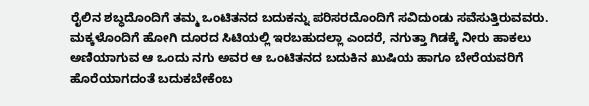ರೈಲಿನ ಶಬ್ಧದೊಂದಿಗೆ ತಮ್ಮ ಒಂಟಿತನದ ಬದುಕನ್ನು ಪರಿಸರದೊಂದಿಗೆ ಸವಿದುಂಡು ಸವೆಸುತ್ತಿರುವವರು. ಮಕ್ಕಳೊಂದಿಗೆ ಹೋಗಿ ದೂರದ ಸಿಟಿಯಲ್ಲಿ ಇರಬಹುದಲ್ಲಾ ಎಂದರೆ, ನಗುತ್ತಾ ಗಿಡಕ್ಕೆ ನೀರು ಹಾಕಲು ಅಣಿಯಾಗುವ ಆ ಒಂದು ನಗು ಅವರ ಆ ಒಂಟಿತನದ ಬದುಕಿನ ಖುಷಿಯ ಹಾಗೂ ಬೇರೆಯವರಿಗೆ ಹೊರೆಯಾಗದಂತೆ ಬದುಕಬೇಕೆಂಬ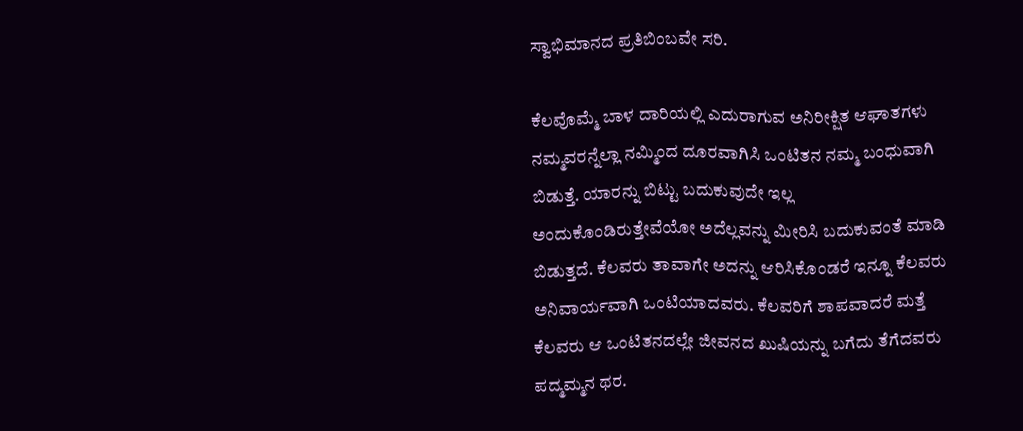ಸ್ವಾಭಿಮಾನದ ಪ್ರತಿಬಿಂಬವೇ ಸರಿ.

ಕೆಲವೊಮ್ಮೆ ಬಾಳ ದಾರಿಯಲ್ಲಿ ಎದುರಾಗುವ ಅನಿರೀಕ್ಷಿತ ಆಘಾತಗಳು ನಮ್ಮವರನ್ನೆಲ್ಲಾ ನಮ್ಮಿಂದ ದೂರವಾಗಿಸಿ ಒಂಟಿತನ ನಮ್ಮ ಬಂಧುವಾಗಿ ಬಿಡುತ್ತೆ. ಯಾರನ್ನು ಬಿಟ್ಟು ಬದುಕುವುದೇ ಇಲ್ಲ
ಅಂದುಕೊಂಡಿರುತ್ತೇವೆಯೋ ಅದೆಲ್ಲವನ್ನು ಮೀರಿಸಿ ಬದುಕುವಂತೆ ಮಾಡಿ ಬಿಡುತ್ತದೆ. ಕೆಲವರು ತಾವಾಗೇ ಅದನ್ನು ಆರಿಸಿಕೊಂಡರೆ ಇನ್ನೂ ಕೆಲವರು ಅನಿವಾರ್ಯವಾಗಿ ಒಂಟಿಯಾದವರು. ಕೆಲವರಿಗೆ ಶಾಪವಾದರೆ ಮತ್ತೆ ಕೆಲವರು ಆ ಒಂಟಿತನದಲ್ಲೇ ಜೀವನದ ಖುಷಿಯನ್ನು ಬಗೆದು ತೆಗೆದವರು ಪದ್ಮಮ್ಮನ ಥರ.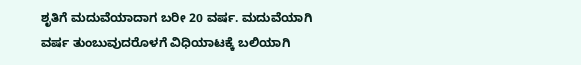ಶೃತಿಗೆ ಮದುವೆಯಾದಾಗ ಬರೀ 20 ವರ್ಷ. ಮದುವೆಯಾಗಿ ವರ್ಷ ತುಂಬುವುದರೊಳಗೆ ವಿಧಿಯಾಟಕ್ಕೆ ಬಲಿಯಾಗಿ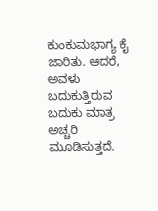ಕುಂಕುಮಭಾಗ್ಯ ಕೈ ಜಾರಿತು. ಆದರೆ, ಅವಳು ಬದುಕುತ್ತಿರುವ ಬದುಕು ಮಾತ್ರ ಅಚ್ಚರಿ ಮೂಡಿಸುತ್ತದೆ.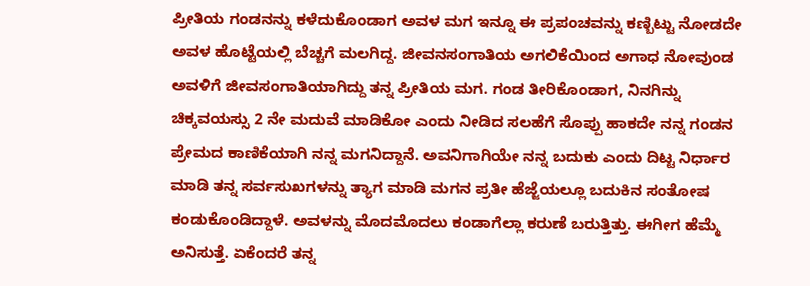ಪ್ರೀತಿಯ ಗಂಡನನ್ನು ಕಳೆದುಕೊಂಡಾಗ ಅವಳ ಮಗ ಇನ್ನೂ ಈ ಪ್ರಪಂಚವನ್ನು ಕಣ್ಬಿಟ್ಟು ನೋಡದೇ ಅವಳ ಹೊಟ್ಟೆಯಲ್ಲಿ ಬೆಚ್ಚಗೆ ಮಲಗಿದ್ದ. ಜೀವನಸಂಗಾತಿಯ ಅಗಲಿಕೆಯಿಂದ ಅಗಾಧ ನೋವುಂಡ ಅವಳಿಗೆ ಜೀವಸಂಗಾತಿಯಾಗಿದ್ದು ತನ್ನ ಪ್ರೀತಿಯ ಮಗ. ಗಂಡ ತೀರಿಕೊಂಡಾಗ, ನಿನಗಿನ್ನು ಚಿಕ್ಕವಯಸ್ಸು 2 ನೇ ಮದುವೆ ಮಾಡಿಕೋ ಎಂದು ನೀಡಿದ ಸಲಹೆಗೆ ಸೊಪ್ಪು ಹಾಕದೇ ನನ್ನ ಗಂಡನ ಪ್ರೇಮದ ಕಾಣಿಕೆಯಾಗಿ ನನ್ನ ಮಗನಿದ್ದಾನೆ. ಅವನಿಗಾಗಿಯೇ ನನ್ನ ಬದುಕು ಎಂದು ದಿಟ್ಟ ನಿರ್ಧಾರ ಮಾಡಿ ತನ್ನ ಸರ್ವಸುಖಗಳನ್ನು ತ್ಯಾಗ ಮಾಡಿ ಮಗನ ಪ್ರತೀ ಹೆಜ್ಜೆಯಲ್ಲೂ ಬದುಕಿನ ಸಂತೋಷ ಕಂಡುಕೊಂಡಿದ್ದಾಳೆ. ಅವಳನ್ನು ಮೊದಮೊದಲು ಕಂಡಾಗೆಲ್ಲಾ ಕರುಣೆ ಬರುತ್ತಿತ್ತು. ಈಗೀಗ ಹೆಮ್ಮೆ ಅನಿಸುತ್ತೆ. ಏಕೆಂದರೆ ತನ್ನ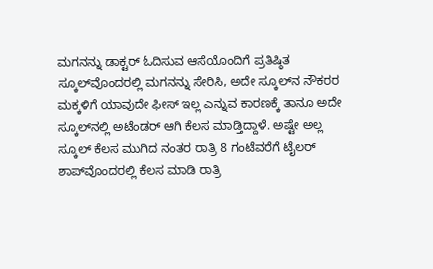ಮಗನನ್ನು ಡಾಕ್ಟರ್ ಓದಿಸುವ ಆಸೆಯೊಂದಿಗೆ ಪ್ರತಿಷ್ಠಿತ ಸ್ಕೂಲ್‍ವೊಂದರಲ್ಲಿ ಮಗನನ್ನು ಸೇರಿಸಿ, ಅದೇ ಸ್ಕೂಲ್‍ನ ನೌಕರರ ಮಕ್ಕಳಿಗೆ ಯಾವುದೇ ಫೀಸ್ ಇಲ್ಲ ಎನ್ನುವ ಕಾರಣಕ್ಕೆ ತಾನೂ ಅದೇ ಸ್ಕೂಲ್‍ನಲ್ಲಿ ಅಟೆಂಡರ್ ಆಗಿ ಕೆಲಸ ಮಾಡ್ತಿದ್ದಾಳೆ. ಅಷ್ಟೇ ಅಲ್ಲ ಸ್ಕೂಲ್ ಕೆಲಸ ಮುಗಿದ ನಂತರ ರಾತ್ರಿ 8 ಗಂಟೆವರೆಗೆ ಟೈಲರ್ ಶಾಪ್‍ವೊಂದರಲ್ಲಿ ಕೆಲಸ ಮಾಡಿ ರಾತ್ರಿ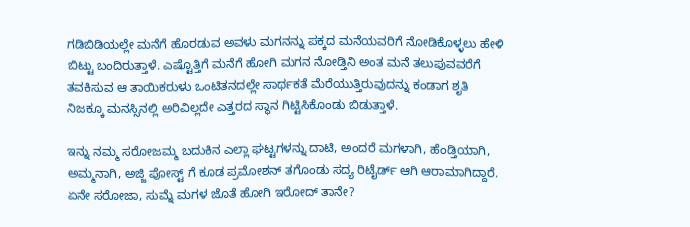ಗಡಿಬಿಡಿಯಲ್ಲೇ ಮನೆಗೆ ಹೊರಡುವ ಅವಳು ಮಗನನ್ನು ಪಕ್ಕದ ಮನೆಯವರಿಗೆ ನೋಡಿಕೊಳ್ಳಲು ಹೇಳಿ ಬಿಟ್ಟು ಬಂದಿರುತ್ತಾಳೆ. ಎಷ್ಟೊತ್ತಿಗೆ ಮನೆಗೆ ಹೋಗಿ ಮಗನ ನೋಡ್ತಿನಿ ಅಂತ ಮನೆ ತಲುಪುವವರೆಗೆ ತವಕಿಸುವ ಆ ತಾಯಿಕರುಳು ಒಂಟಿತನದಲ್ಲೇ ಸಾರ್ಥಕತೆ ಮೆರೆಯುತ್ತಿರುವುದನ್ನು ಕಂಡಾಗ ಶೃತಿ ನಿಜಕ್ಕೂ ಮನಸ್ಸಿನಲ್ಲಿ ಅರಿವಿಲ್ಲದೇ ಎತ್ತರದ ಸ್ಥಾನ ಗಿಟ್ಟಿಸಿಕೊಂಡು ಬಿಡುತ್ತಾಳೆ.

ಇನ್ನು ನಮ್ಮ ಸರೋಜಮ್ಮ ಬದುಕಿನ ಎಲ್ಲಾ ಘಟ್ಟಗಳನ್ನು ದಾಟಿ, ಅಂದರೆ ಮಗಳಾಗಿ, ಹೆಂಡ್ತಿಯಾಗಿ, ಅಮ್ಮನಾಗಿ, ಅಜ್ಜಿ ಪೋಸ್ಟ್ ಗೆ ಕೂಡ ಪ್ರಮೋಶನ್ ತಗೊಂಡು ಸದ್ಯ ರಿಟೈರ್ಡ್ ಆಗಿ ಆರಾಮಾಗಿದ್ದಾರೆ. ಏನೇ ಸರೋಜಾ, ಸುಮ್ನೆ ಮಗಳ ಜೊತೆ ಹೋಗಿ ಇರೋದ್ ತಾನೇ?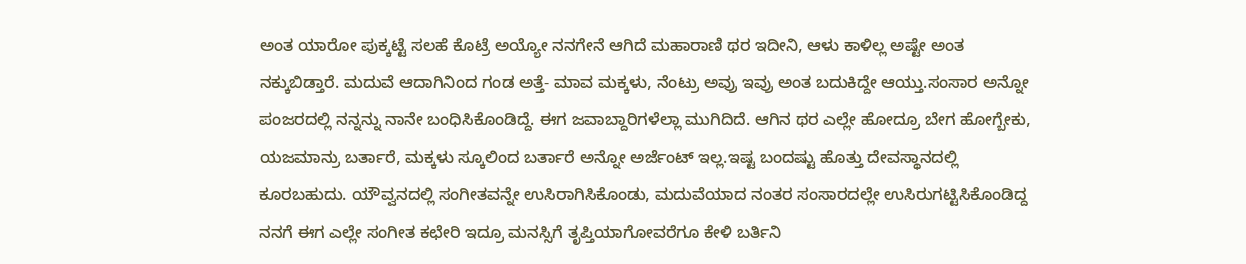ಅಂತ ಯಾರೋ ಪುಕ್ಕಟ್ಟೆ ಸಲಹೆ ಕೊಟ್ರೆ ಅಯ್ಯೋ ನನಗೇನೆ ಆಗಿದೆ ಮಹಾರಾಣಿ ಥರ ಇದೀನಿ, ಆಳು ಕಾಳಿಲ್ಲ ಅಷ್ಟೇ ಅಂತ ನಕ್ಕುಬಿಡ್ತಾರೆ. ಮದುವೆ ಆದಾಗಿನಿಂದ ಗಂಡ ಅತ್ತೆ- ಮಾವ ಮಕ್ಕಳು, ನೆಂಟ್ರು ಅವ್ರು ಇವ್ರು ಅಂತ ಬದುಕಿದ್ದೇ ಆಯ್ತು.ಸಂಸಾರ ಅನ್ನೋ ಪಂಜರದಲ್ಲಿ ನನ್ನನ್ನು ನಾನೇ ಬಂಧಿಸಿಕೊಂಡಿದ್ದೆ. ಈಗ ಜವಾಬ್ದಾರಿಗಳೆಲ್ಲಾ ಮುಗಿದಿದೆ. ಆಗಿನ ಥರ ಎಲ್ಲೇ ಹೋದ್ರೂ ಬೇಗ ಹೋಗ್ಬೇಕು, ಯಜಮಾನ್ರು ಬರ್ತಾರೆ, ಮಕ್ಕಳು ಸ್ಕೂಲಿಂದ ಬರ್ತಾರೆ ಅನ್ನೋ ಅರ್ಜೆಂಟ್ ಇಲ್ಲ.ಇಷ್ಟ ಬಂದಷ್ಟು ಹೊತ್ತು ದೇವಸ್ಥಾನದಲ್ಲಿ ಕೂರಬಹುದು. ಯೌವ್ವನದಲ್ಲಿ ಸಂಗೀತವನ್ನೇ ಉಸಿರಾಗಿಸಿಕೊಂಡು, ಮದುವೆಯಾದ ನಂತರ ಸಂಸಾರದಲ್ಲೇ ಉಸಿರುಗಟ್ಟಿಸಿಕೊಂಡಿದ್ದ ನನಗೆ ಈಗ ಎಲ್ಲೇ ಸಂಗೀತ ಕಛೇರಿ ಇದ್ರೂ ಮನಸ್ಸಿಗೆ ತೃಪ್ತಿಯಾಗೋವರೆಗೂ ಕೇಳಿ ಬರ್ತಿನಿ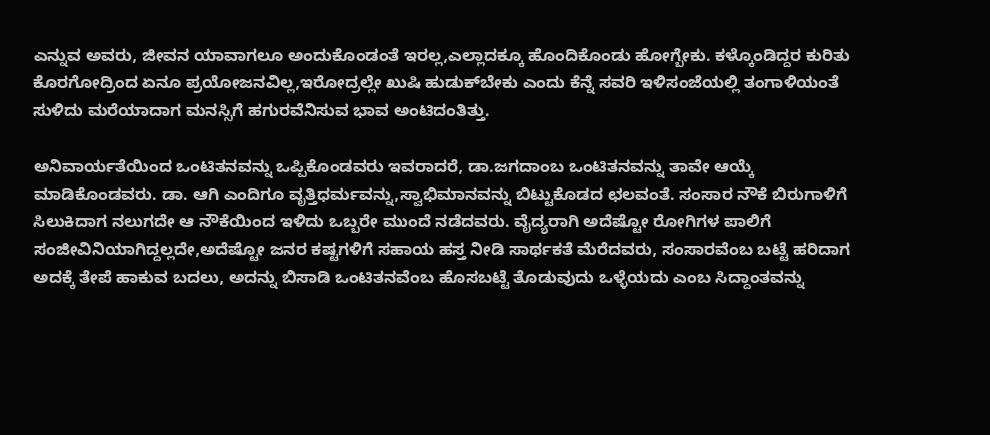ಎನ್ನುವ ಅವರು, ಜೀವನ ಯಾವಾಗಲೂ ಅಂದುಕೊಂಡಂತೆ ಇರಲ್ಲ,ಎಲ್ಲಾದಕ್ಕೂ ಹೊಂದಿಕೊಂಡು ಹೋಗ್ಬೇಕು. ಕಳ್ಕೊಂಡಿದ್ದರ ಕುರಿತು ಕೊರಗೋದ್ರಿಂದ ಏನೂ ಪ್ರಯೋಜನವಿಲ್ಲ,ಇರೋದ್ರಲ್ಲೇ ಖುಷಿ ಹುಡುಕ್‍ಬೇಕು ಎಂದು ಕೆನ್ನೆ ಸವರಿ ಇಳಿಸಂಜೆಯಲ್ಲಿ ತಂಗಾಳಿಯಂತೆ ಸುಳಿದು ಮರೆಯಾದಾಗ ಮನಸ್ಸಿಗೆ ಹಗುರವೆನಿಸುವ ಭಾವ ಅಂಟಿದಂತಿತ್ತು.

ಅನಿವಾರ್ಯತೆಯಿಂದ ಒಂಟಿತನವನ್ನು ಒಪ್ಪಿಕೊಂಡವರು ಇವರಾದರೆ, ಡಾ.ಜಗದಾಂಬ ಒಂಟಿತನವನ್ನು ತಾವೇ ಆಯ್ಕೆ ಮಾಡಿಕೊಂಡವರು. ಡಾ. ಆಗಿ ಎಂದಿಗೂ ವೃತ್ತಿಧರ್ಮವನ್ನು,ಸ್ವಾಭಿಮಾನವನ್ನು ಬಿಟ್ಟುಕೊಡದ ಛಲವಂತೆ. ಸಂಸಾರ ನೌಕೆ ಬಿರುಗಾಳಿಗೆ ಸಿಲುಕಿದಾಗ ನಲುಗದೇ ಆ ನೌಕೆಯಿಂದ ಇಳಿದು ಒಬ್ಬರೇ ಮುಂದೆ ನಡೆದವರು. ವೈದ್ಯರಾಗಿ ಅದೆಷ್ಟೋ ರೋಗಿಗಳ ಪಾಲಿಗೆ ಸಂಜೀವಿನಿಯಾಗಿದ್ದಲ್ಲದೇ,ಅದೆಷ್ಟೋ ಜನರ ಕಷ್ಟಗಳಿಗೆ ಸಹಾಯ ಹಸ್ತ ನೀಡಿ ಸಾರ್ಥಕತೆ ಮೆರೆದವರು, ಸಂಸಾರವೆಂಬ ಬಟ್ಟೆ ಹರಿದಾಗ ಅದಕ್ಕೆ ತೇಪೆ ಹಾಕುವ ಬದಲು, ಅದನ್ನು ಬಿಸಾಡಿ ಒಂಟಿತನವೆಂಬ ಹೊಸಬಟ್ಟೆ ತೊಡುವುದು ಒಳ್ಳೆಯದು ಎಂಬ ಸಿದ್ದಾಂತವನ್ನು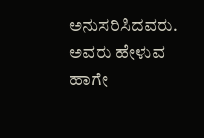ಅನುಸರಿಸಿದವರು. ಅವರು ಹೇಳುವ ಹಾಗೇ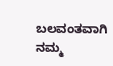ಬಲವಂತವಾಗಿ ನಮ್ಮ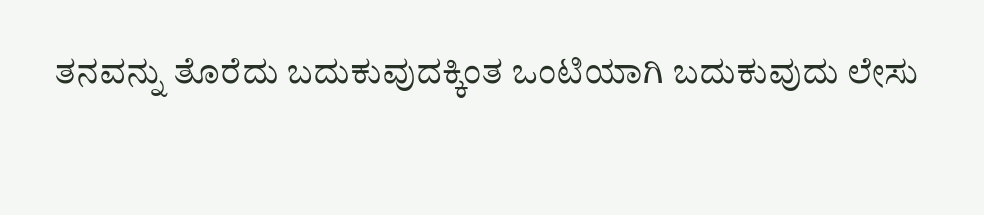ತನವನ್ನು ತೊರೆದು ಬದುಕುವುದಕ್ಕಿಂತ ಒಂಟಿಯಾಗಿ ಬದುಕುವುದು ಲೇಸು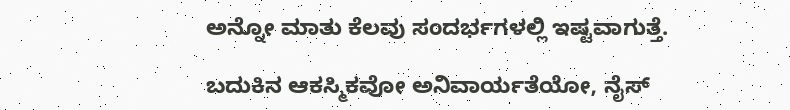ಅನ್ನೋ ಮಾತು ಕೆಲವು ಸಂದರ್ಭಗಳಲ್ಲಿ ಇಷ್ಟವಾಗುತ್ತೆ.

ಬದುಕಿನ ಆಕಸ್ಮಿಕವೋ ಅನಿವಾರ್ಯತೆಯೋ, ನೈಸ್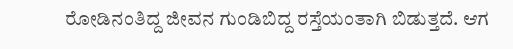ರೋಡಿನಂತಿದ್ದ ಜೀವನ ಗುಂಡಿಬಿದ್ದ ರಸ್ತೆಯಂತಾಗಿ ಬಿಡುತ್ತದೆ. ಆಗ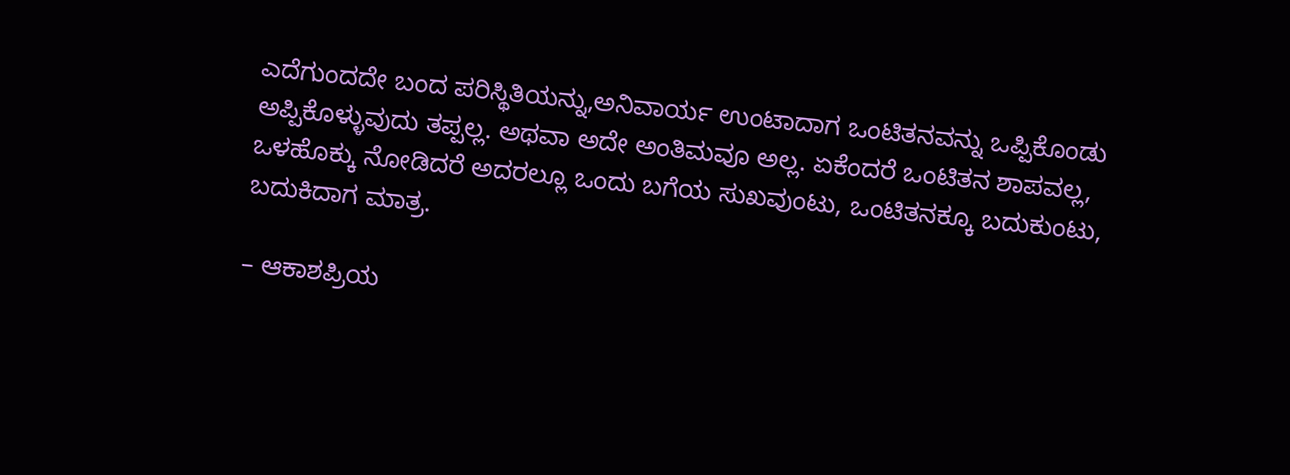ಎದೆಗುಂದದೇ ಬಂದ ಪರಿಸ್ಥಿತಿಯನ್ನು,ಅನಿವಾರ್ಯ ಉಂಟಾದಾಗ ಒಂಟಿತನವನ್ನು ಒಪ್ಪಿಕೊಂಡು ಅಪ್ಪಿಕೊಳ್ಳುವುದು ತಪ್ಪಲ್ಲ. ಅಥವಾ ಅದೇ ಅಂತಿಮವೂ ಅಲ್ಲ. ಏಕೆಂದರೆ ಒಂಟಿತನ ಶಾಪವಲ್ಲ, ಒಳಹೊಕ್ಕು ನೋಡಿದರೆ ಅದರಲ್ಲೂ ಒಂದು ಬಗೆಯ ಸುಖವುಂಟು, ಒಂಟಿತನಕ್ಕೂ ಬದುಕುಂಟು, ಬದುಕಿದಾಗ ಮಾತ್ರ.

– ಆಕಾಶಪ್ರಿಯ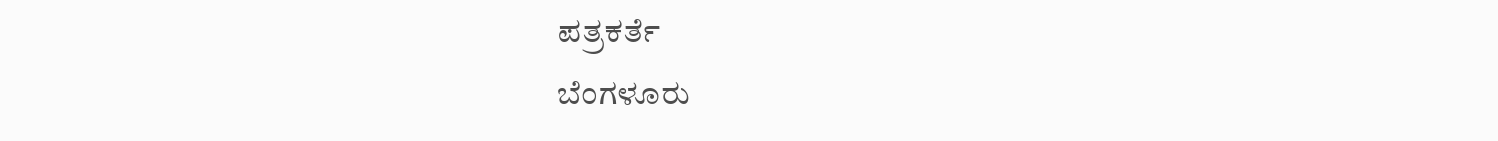ಪತ್ರಕರ್ತೆ
ಬೆಂಗಳೂರು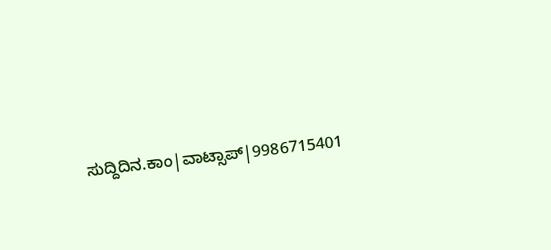ಸುದ್ದಿದಿನ.ಕಾಂ|ವಾಟ್ಸಾಪ್|9986715401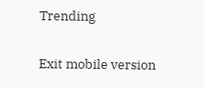Trending

Exit mobile version